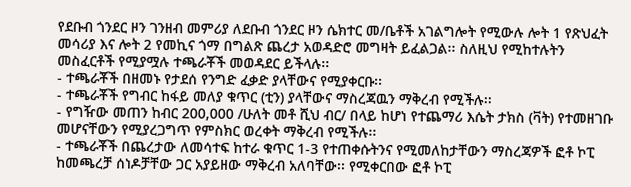የደቡብ ጎንደር ዞን ገንዘብ መምሪያ ለደቡብ ጎንደር ዞን ሴክተር መ/ቤቶች አገልግሎት የሚውሉ ሎት 1 የጽህፈት መሳሪያ እና ሎት 2 የመኪና ጎማ በግልጽ ጨረታ አወዳድሮ መግዛት ይፈልጋል፡፡ ስለዚህ የሚከተሉትን መስፈርቶች የሚያሟሉ ተጫራቾች መወዳደር ይችላሉ፡፡
- ተጫራቾች በዘመኑ የታደሰ የንግድ ፈቃድ ያላቸውና የሚያቀርቡ፡፡
- ተጫራቾች የግብር ከፋይ መለያ ቁጥር (ቲን) ያላቸውና ማስረጃዉን ማቅረብ የሚችሉ፡፡
- የግዥው መጠን ከብር 200,000 /ሁለት መቶ ሺህ ብር/ በላይ ከሆነ የተጨማሪ እሴት ታክስ (ቫት) የተመዘገቡ መሆናቸውን የሚያረጋግጥ የምስክር ወረቀት ማቅረብ የሚችሉ፡፡
- ተጫራቾች በጨረታው ለመሳተፍ ከተራ ቁጥር 1-3 የተጠቀሱትንና የሚመለከታቸውን ማስረጃዎች ፎቶ ኮፒ ከመጫረቻ ሰነዶቻቸው ጋር አያይዘው ማቅረብ አለባቸው፡፡ የሚቀርበው ፎቶ ኮፒ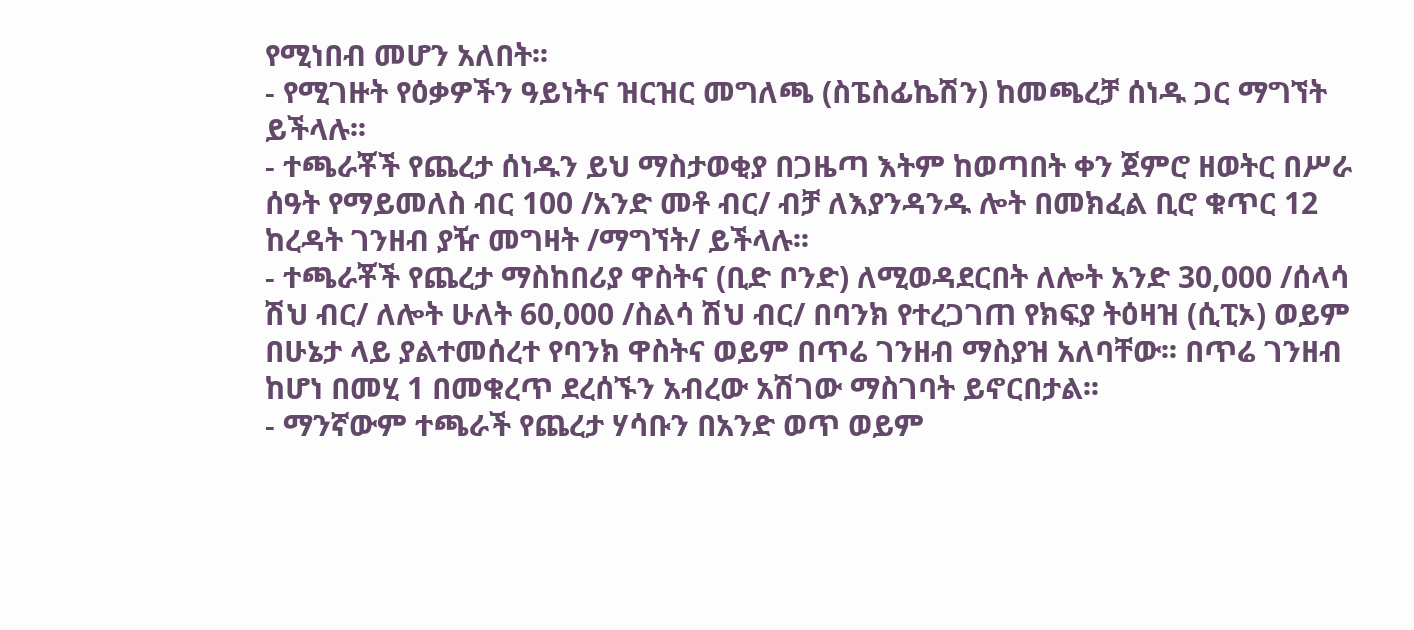የሚነበብ መሆን አለበት፡፡
- የሚገዙት የዕቃዎችን ዓይነትና ዝርዝር መግለጫ (ስፔስፊኬሽን) ከመጫረቻ ሰነዱ ጋር ማግኘት ይችላሉ፡፡
- ተጫራቾች የጨረታ ሰነዱን ይህ ማስታወቂያ በጋዜጣ እትም ከወጣበት ቀን ጀምሮ ዘወትር በሥራ ሰዓት የማይመለስ ብር 100 /አንድ መቶ ብር/ ብቻ ለእያንዳንዱ ሎት በመክፈል ቢሮ ቁጥር 12 ከረዳት ገንዘብ ያዥ መግዛት /ማግኘት/ ይችላሉ፡፡
- ተጫራቾች የጨረታ ማስከበሪያ ዋስትና (ቢድ ቦንድ) ለሚወዳደርበት ለሎት አንድ 30,000 /ሰላሳ ሽህ ብር/ ለሎት ሁለት 60,000 /ስልሳ ሽህ ብር/ በባንክ የተረጋገጠ የክፍያ ትዕዛዝ (ሲፒኦ) ወይም በሁኔታ ላይ ያልተመሰረተ የባንክ ዋስትና ወይም በጥሬ ገንዘብ ማስያዝ አለባቸው፡፡ በጥሬ ገንዘብ ከሆነ በመሂ 1 በመቁረጥ ደረሰኙን አብረው አሽገው ማስገባት ይኖርበታል፡፡
- ማንኛውም ተጫራች የጨረታ ሃሳቡን በአንድ ወጥ ወይም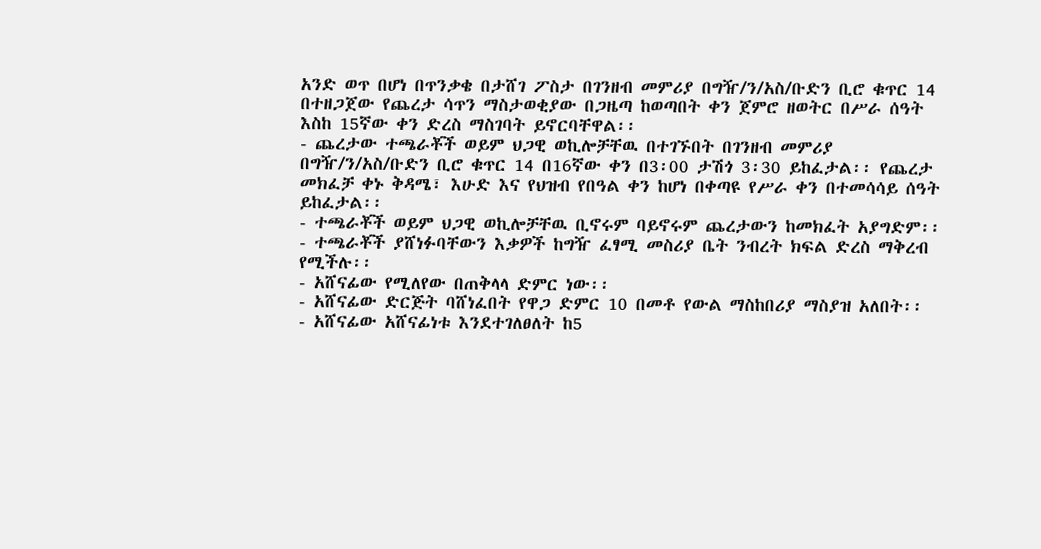አንድ ወጥ በሆነ በጥንቃቄ በታሸገ ፖስታ በገንዘብ መምሪያ በግዥ/ን/አስ/ቡድን ቢሮ ቁጥር 14 በተዘጋጀው የጨረታ ሳጥን ማስታወቂያው በጋዜጣ ከወጣበት ቀን ጀምሮ ዘወትር በሥራ ሰዓት እስከ 15ኛው ቀን ድረስ ማስገባት ይኖርባቸዋል፡፡
- ጨረታው ተጫራቾች ወይም ህጋዊ ወኪሎቻቸዉ በተገኙበት በገንዘብ መምሪያ በግዥ/ን/አስ/ቡድን ቢሮ ቁጥር 14 በ16ኛው ቀን በ3፡00 ታሽጎ 3፡30 ይከፈታል፡፡ የጨረታ መክፈቻ ቀኑ ቅዳሜ፣ እሁድ እና የህዝብ የበዓል ቀን ከሆነ በቀጣዩ የሥራ ቀን በተመሳሳይ ሰዓት ይከፈታል፡፡
- ተጫራቾች ወይም ህጋዊ ወኪሎቻቸዉ ቢኖሩም ባይኖሩም ጨረታውን ከመክፈት አያግድም፡፡
- ተጫራቾች ያሸነፉባቸውን እቃዎች ከግዥ ፈፃሚ መስሪያ ቤት ንብረት ክፍል ድረስ ማቅረብ የሚችሉ፡፡
- አሸናፊው የሚለየው በጠቅላላ ድምር ነው፡፡
- አሸናፊው ድርጅት ባሸነፈበት የዋጋ ድምር 10 በመቶ የውል ማስከበሪያ ማስያዝ አለበት፡፡
- አሸናፊው አሸናፊነቱ እንደተገለፀለት ከ5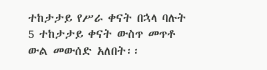ተከታታይ የሥራ ቀናት በኋላ ባሉት 5 ተከታታይ ቀናት ውስጥ መጥቶ ውል መውሰድ አለበት፡፡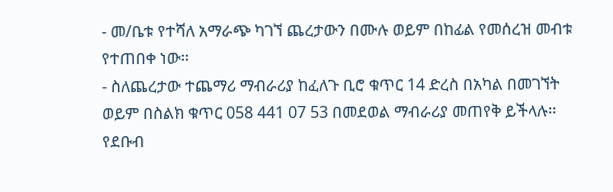- መ/ቤቱ የተሻለ አማራጭ ካገኘ ጨረታውን በሙሉ ወይም በከፊል የመሰረዝ መብቱ የተጠበቀ ነው፡፡
- ስለጨረታው ተጨማሪ ማብራሪያ ከፈለጉ ቢሮ ቁጥር 14 ድረስ በአካል በመገኘት ወይም በስልክ ቁጥር 058 441 07 53 በመደወል ማብራሪያ መጠየቅ ይችላሉ፡፡
የደቡብ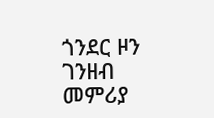ጎንደር ዞን ገንዘብ መምሪያ